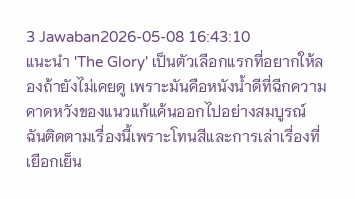3 Jawaban2026-05-08 16:43:10
แนะนำ 'The Glory' เป็นตัวเลือกแรกที่อยากให้ลองถ้ายังไม่เคยดู เพราะมันคือหนังน้ำดีที่ฉีกความคาดหวังของแนวแก้แค้นออกไปอย่างสมบูรณ์
ฉันติดตามเรื่องนี้เพราะโทนสีและการเล่าเรื่องที่เยือกเย็น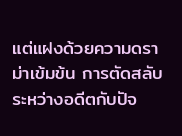แต่แฝงด้วยความดราม่าเข้มข้น การตัดสลับระหว่างอดีตกับปัจ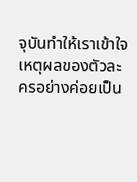จุบันทำให้เราเข้าใจเหตุผลของตัวละครอย่างค่อยเป็น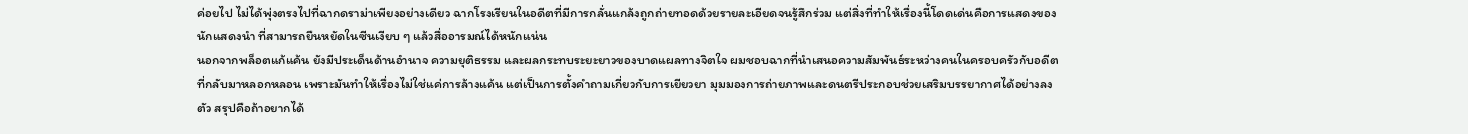ค่อยไป ไม่ได้พุ่งตรงไปที่ฉากดราม่าเพียงอย่างเดียว ฉากโรงเรียนในอดีตที่มีการกลั่นแกล้งถูกถ่ายทอดด้วยรายละเอียดจนรู้สึกร่วม แต่สิ่งที่ทำให้เรื่องนี้โดดเด่นคือการแสดงของนักแสดงนำ ที่สามารถยืนหยัดในซีนเงียบ ๆ แล้วสื่ออารมณ์ได้หนักแน่น
นอกจากพล็อตแก้แค้น ยังมีประเด็นด้านอำนาจ ความยุติธรรม และผลกระทบระยะยาวของบาดแผลทางจิตใจ ผมชอบฉากที่นำเสนอความสัมพันธ์ระหว่างคนในครอบครัวกับอดีตที่กลับมาหลอกหลอน เพราะมันทำให้เรื่องไม่ใช่แค่การล้างแค้น แต่เป็นการตั้งคำถามเกี่ยวกับการเยียวยา มุมมองการถ่ายภาพและดนตรีประกอบช่วยเสริมบรรยากาศได้อย่างลงตัว สรุปคือถ้าอยากได้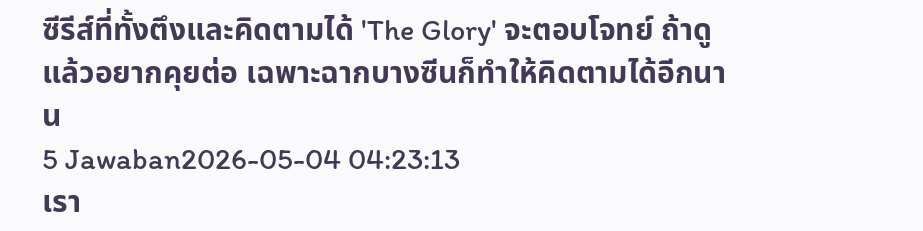ซีรีส์ที่ทั้งตึงและคิดตามได้ 'The Glory' จะตอบโจทย์ ถ้าดูแล้วอยากคุยต่อ เฉพาะฉากบางซีนก็ทำให้คิดตามได้อีกนาน
5 Jawaban2026-05-04 04:23:13
เรา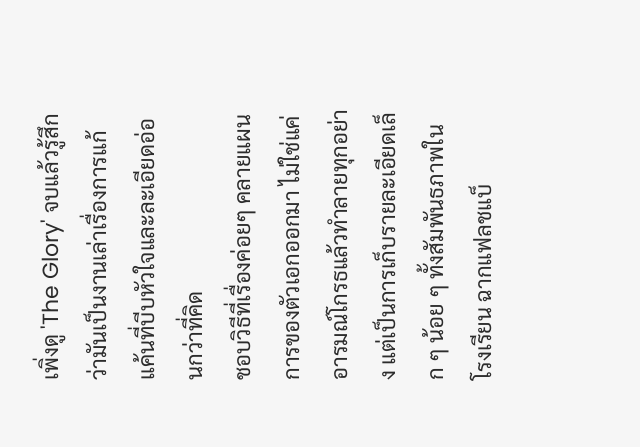เพิ่งดู 'The Glory' จบแล้วรู้สึกว่ามันเป็นงานเล่าเรื่องการแก้แค้นที่บีบหัวใจและละเอียดอ่อนกว่าที่คิด
ชอบวิธีที่เรื่องค่อยๆ คลายแผนการของตัวเอกออกมา ไม่ใช่แค่อารมณ์โกรธแล้วทำลายทุกอย่าง แต่เป็นการเก็บรายละเอียดเล็ก ๆ น้อย ๆ ทั้งสัมพันธภาพในโรงเรียน ฉากแฟลชแบ็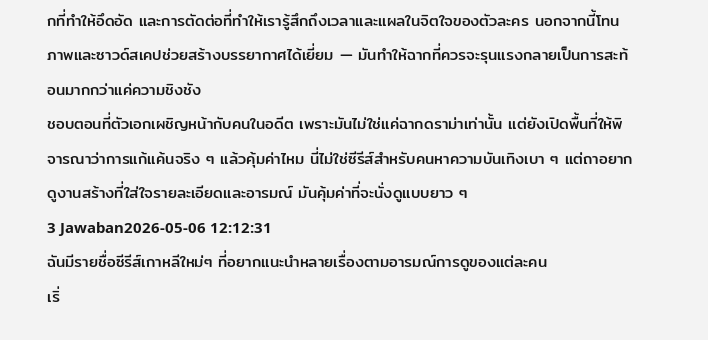กที่ทำให้อึดอัด และการตัดต่อที่ทำให้เรารู้สึกถึงเวลาและแผลในจิตใจของตัวละคร นอกจากนี้โทนภาพและซาวด์สเคปช่วยสร้างบรรยากาศได้เยี่ยม — มันทำให้ฉากที่ควรจะรุนแรงกลายเป็นการสะท้อนมากกว่าแค่ความชิงชัง
ชอบตอนที่ตัวเอกเผชิญหน้ากับคนในอดีต เพราะมันไม่ใช่แค่ฉากดราม่าเท่านั้น แต่ยังเปิดพื้นที่ให้พิจารณาว่าการแก้แค้นจริง ๆ แล้วคุ้มค่าไหม นี่ไม่ใช่ซีรีส์สำหรับคนหาความบันเทิงเบา ๆ แต่ถาอยากดูงานสร้างที่ใส่ใจรายละเอียดและอารมณ์ มันคุ้มค่าที่จะนั่งดูแบบยาว ๆ
3 Jawaban2026-05-06 12:12:31
ฉันมีรายชื่อซีรีส์เกาหลีใหม่ๆ ที่อยากแนะนำหลายเรื่องตามอารมณ์การดูของแต่ละคน
เริ่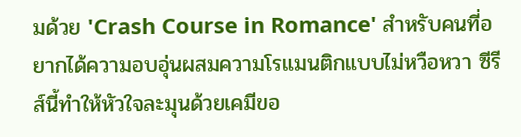มด้วย 'Crash Course in Romance' สำหรับคนที่อยากได้ความอบอุ่นผสมความโรแมนติกแบบไม่หวือหวา ซีรีส์นี้ทำให้หัวใจละมุนด้วยเคมีขอ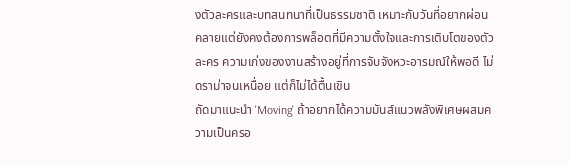งตัวละครและบทสนทนาที่เป็นธรรมชาติ เหมาะกับวันที่อยากผ่อนคลายแต่ยังคงต้องการพล็อตที่มีความตั้งใจและการเติบโตของตัวละคร ความเก่งของงานสร้างอยู่ที่การจับจังหวะอารมณ์ให้พอดี ไม่ดราม่าจนเหนื่อย แต่ก็ไม่ได้ตื้นเขิน
ถัดมาแนะนำ 'Moving' ถ้าอยากได้ความมันส์แนวพลังพิเศษผสมความเป็นครอ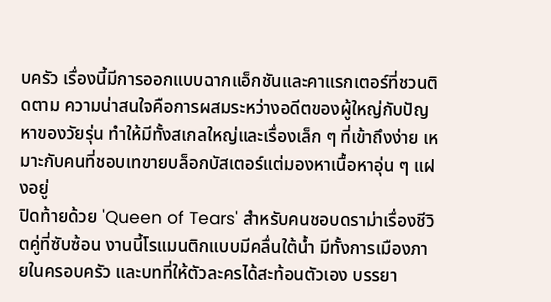บครัว เรื่องนี้มีการออกแบบฉากแอ็กชันและคาแรกเตอร์ที่ชวนติดตาม ความน่าสนใจคือการผสมระหว่างอดีตของผู้ใหญ่กับปัญหาของวัยรุ่น ทำให้มีทั้งสเกลใหญ่และเรื่องเล็ก ๆ ที่เข้าถึงง่าย เหมาะกับคนที่ชอบเทขายบล็อกบัสเตอร์แต่มองหาเนื้อหาอุ่น ๆ แฝงอยู่
ปิดท้ายด้วย 'Queen of Tears' สำหรับคนชอบดราม่าเรื่องชีวิตคู่ที่ซับซ้อน งานนี้โรแมนติกแบบมีคลื่นใต้น้ำ มีทั้งการเมืองภายในครอบครัว และบทที่ให้ตัวละครได้สะท้อนตัวเอง บรรยา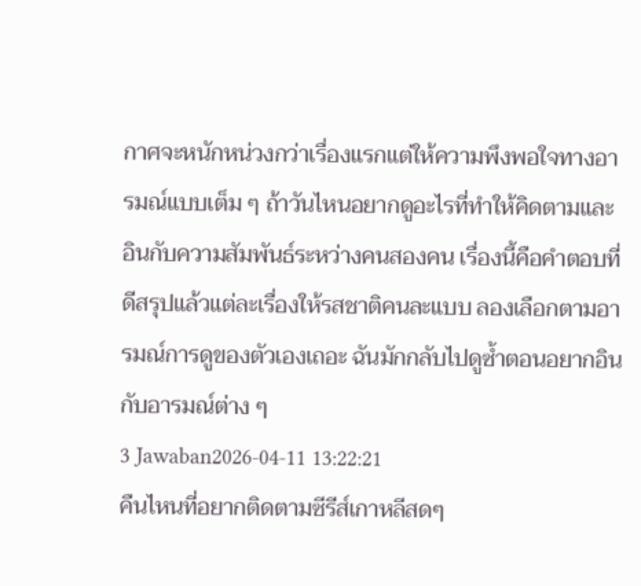กาศจะหนักหน่วงกว่าเรื่องแรกแต่ให้ความพึงพอใจทางอารมณ์แบบเต็ม ๆ ถ้าวันไหนอยากดูอะไรที่ทำให้คิดตามและอินกับความสัมพันธ์ระหว่างคนสองคน เรื่องนี้คือคำตอบที่ดีสรุปแล้วแต่ละเรื่องให้รสชาติคนละแบบ ลองเลือกตามอารมณ์การดูของตัวเองเถอะ ฉันมักกลับไปดูซ้ำตอนอยากอินกับอารมณ์ต่าง ๆ
3 Jawaban2026-04-11 13:22:21
คืนไหนที่อยากติดตามซีรีส์เกาหลีสดๆ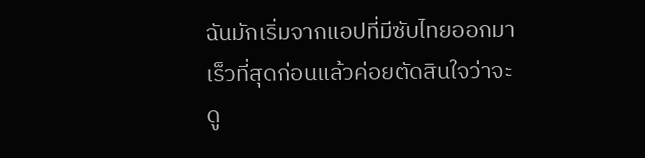ฉันมักเริ่มจากแอปที่มีซับไทยออกมาเร็วที่สุดก่อนแล้วค่อยตัดสินใจว่าจะดู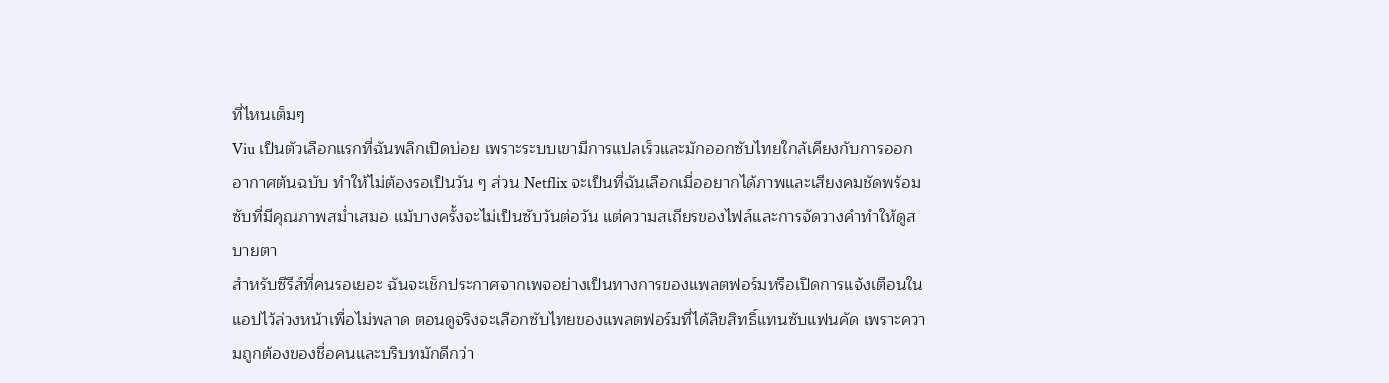ที่ไหนเต็มๆ
Viu เป็นตัวเลือกแรกที่ฉันพลิกเปิดบ่อย เพราะระบบเขามีการแปลเร็วและมักออกซับไทยใกล้เคียงกับการออกอากาศต้นฉบับ ทำให้ไม่ต้องรอเป็นวัน ๆ ส่วน Netflix จะเป็นที่ฉันเลือกเมื่ออยากได้ภาพและเสียงคมชัดพร้อมซับที่มีคุณภาพสม่ำเสมอ แม้บางครั้งจะไม่เป็นซับวันต่อวัน แต่ความสเถียรของไฟล์และการจัดวางคำทำให้ดูสบายตา
สำหรับซีรีส์ที่คนรอเยอะ ฉันจะเช็กประกาศจากเพจอย่างเป็นทางการของแพลตฟอร์มหรือเปิดการแจ้งเตือนในแอปไว้ล่วงหน้าเพื่อไม่พลาด ตอนดูจริงจะเลือกซับไทยของแพลตฟอร์มที่ได้ลิขสิทธิ์แทนซับแฟนคัด เพราะความถูกต้องของชื่อคนและบริบทมักดีกว่า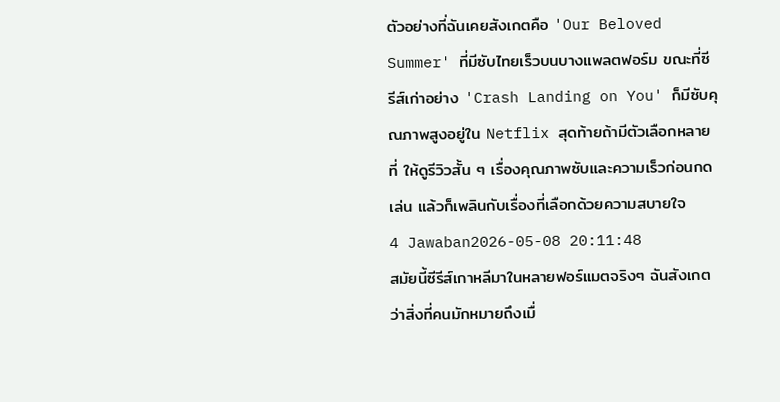ตัวอย่างที่ฉันเคยสังเกตคือ 'Our Beloved Summer' ที่มีซับไทยเร็วบนบางแพลตฟอร์ม ขณะที่ซีรีส์เก่าอย่าง 'Crash Landing on You' ก็มีซับคุณภาพสูงอยู่ใน Netflix สุดท้ายถ้ามีตัวเลือกหลายที่ ให้ดูรีวิวสั้น ๆ เรื่องคุณภาพซับและความเร็วก่อนกดเล่น แล้วก็เพลินกับเรื่องที่เลือกด้วยความสบายใจ
4 Jawaban2026-05-08 20:11:48
สมัยนี้ซีรีส์เกาหลีมาในหลายฟอร์แมตจริงๆ ฉันสังเกตว่าสิ่งที่คนมักหมายถึงเมื่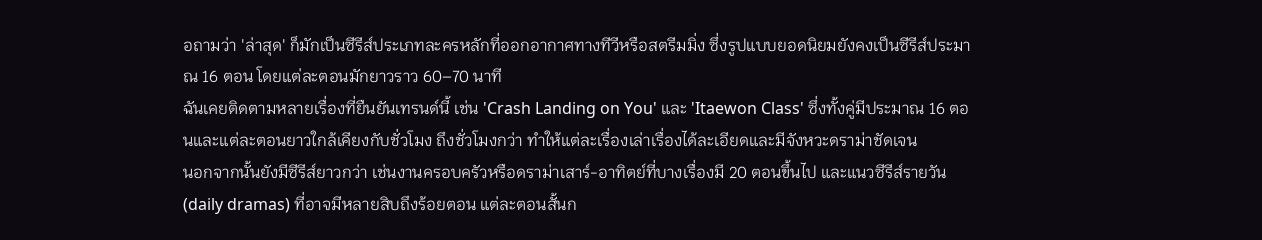อถามว่า 'ล่าสุด' ก็มักเป็นซีรีส์ประเภทละครหลักที่ออกอากาศทางทีวีหรือสตรีมมิ่ง ซึ่งรูปแบบยอดนิยมยังคงเป็นซีรีส์ประมาณ 16 ตอน โดยแต่ละตอนมักยาวราว 60–70 นาที
ฉันเคยติดตามหลายเรื่องที่ยืนยันเทรนด์นี้ เช่น 'Crash Landing on You' และ 'Itaewon Class' ซึ่งทั้งคู่มีประมาณ 16 ตอนและแต่ละตอนยาวใกล้เคียงกับชั่วโมง ถึงชั่วโมงกว่า ทำให้แต่ละเรื่องเล่าเรื่องได้ละเอียดและมีจังหวะดราม่าชัดเจน
นอกจากนั้นยังมีซีรีส์ยาวกว่า เช่นงานครอบครัวหรือดราม่าเสาร์-อาทิตย์ที่บางเรื่องมี 20 ตอนขึ้นไป และแนวซีรีส์รายวัน (daily dramas) ที่อาจมีหลายสิบถึงร้อยตอน แต่ละตอนสั้นก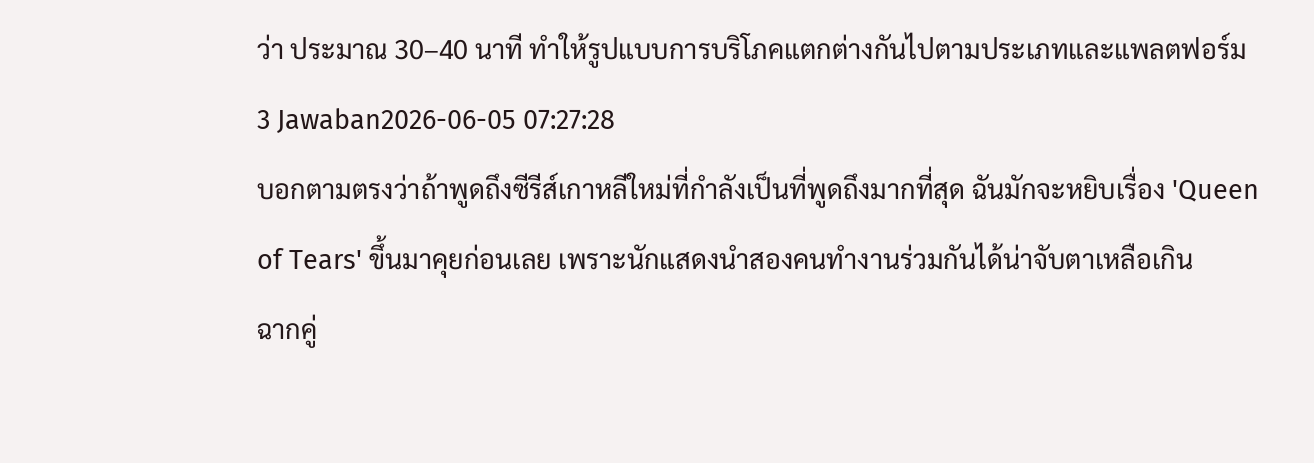ว่า ประมาณ 30–40 นาที ทำให้รูปแบบการบริโภคแตกต่างกันไปตามประเภทและแพลตฟอร์ม
3 Jawaban2026-06-05 07:27:28
บอกตามตรงว่าถ้าพูดถึงซีรีส์เกาหลีใหม่ที่กำลังเป็นที่พูดถึงมากที่สุด ฉันมักจะหยิบเรื่อง 'Queen of Tears' ขึ้นมาคุยก่อนเลย เพราะนักแสดงนำสองคนทำงานร่วมกันได้น่าจับตาเหลือเกิน
ฉากคู่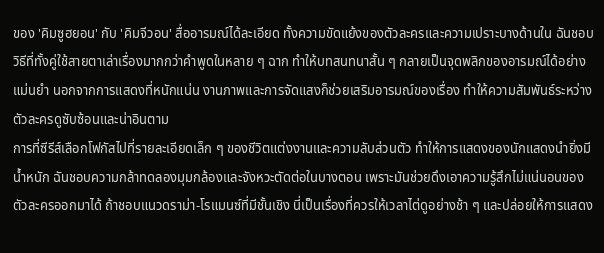ของ 'คิมซูฮยอน' กับ 'คิมจีวอน' สื่ออารมณ์ได้ละเอียด ทั้งความขัดแย้งของตัวละครและความเปราะบางด้านใน ฉันชอบวิธีที่ทั้งคู่ใช้สายตาเล่าเรื่องมากกว่าคำพูดในหลาย ๆ ฉาก ทำให้บทสนทนาสั้น ๆ กลายเป็นจุดพลิกของอารมณ์ได้อย่างแม่นยำ นอกจากการแสดงที่หนักแน่น งานภาพและการจัดแสงก็ช่วยเสริมอารมณ์ของเรื่อง ทำให้ความสัมพันธ์ระหว่างตัวละครดูซับซ้อนและน่าอินตาม
การที่ซีรีส์เลือกโฟกัสไปที่รายละเอียดเล็ก ๆ ของชีวิตแต่งงานและความลับส่วนตัว ทำให้การแสดงของนักแสดงนำยิ่งมีน้ำหนัก ฉันชอบความกล้าทดลองมุมกล้องและจังหวะตัดต่อในบางตอน เพราะมันช่วยดึงเอาความรู้สึกไม่แน่นอนของตัวละครออกมาได้ ถ้าชอบแนวดราม่า-โรแมนซ์ที่มีชั้นเชิง นี่เป็นเรื่องที่ควรให้เวลาไต่ดูอย่างช้า ๆ และปล่อยให้การแสดง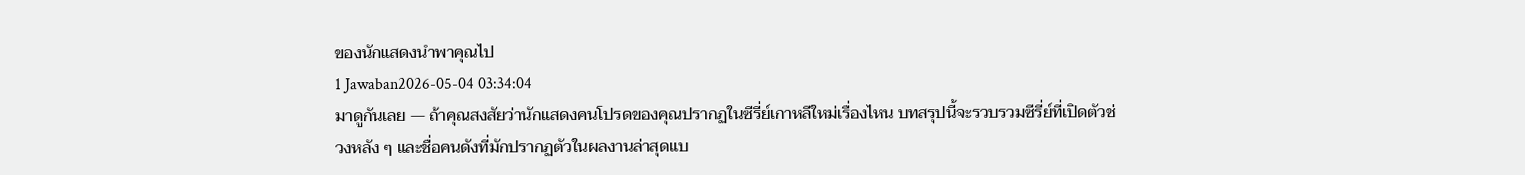ของนักแสดงนำพาคุณไป
1 Jawaban2026-05-04 03:34:04
มาดูกันเลย — ถ้าคุณสงสัยว่านักแสดงคนโปรดของคุณปรากฏในซีรี่ย์เกาหลีใหม่เรื่องไหน บทสรุปนี้จะรวบรวมซีรี่ย์ที่เปิดตัวช่วงหลัง ๆ และชื่อคนดังที่มักปรากฏตัวในผลงานล่าสุดแบ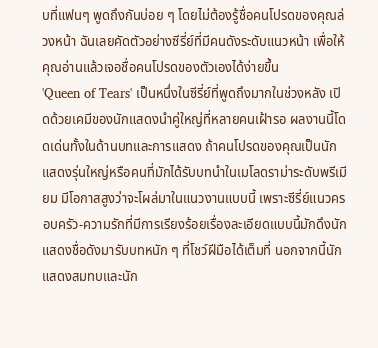บที่แฟนๆ พูดถึงกันบ่อย ๆ โดยไม่ต้องรู้ชื่อคนโปรดของคุณล่วงหน้า ฉันเลยคัดตัวอย่างซีรี่ย์ที่มีคนดังระดับแนวหน้า เพื่อให้คุณอ่านแล้วเจอชื่อคนโปรดของตัวเองได้ง่ายขึ้น
'Queen of Tears' เป็นหนึ่งในซีรี่ย์ที่พูดถึงมากในช่วงหลัง เปิดด้วยเคมีของนักแสดงนำคู่ใหญ่ที่หลายคนเฝ้ารอ ผลงานนี้โดดเด่นทั้งในด้านบทและการแสดง ถ้าคนโปรดของคุณเป็นนักแสดงรุ่นใหญ่หรือคนที่มักได้รับบทนำในเมโลดราม่าระดับพรีเมียม มีโอกาสสูงว่าจะโผล่มาในแนวงานแบบนี้ เพราะซีรี่ย์แนวครอบครัว-ความรักที่มีการเรียงร้อยเรื่องละเอียดแบบนี้มักดึงนักแสดงชื่อดังมารับบทหนัก ๆ ที่โชว์ฝีมือได้เต็มที่ นอกจากนี้นักแสดงสมทบและนัก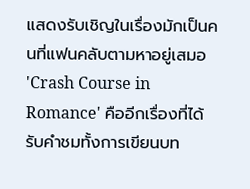แสดงรับเชิญในเรื่องมักเป็นคนที่แฟนคลับตามหาอยู่เสมอ
'Crash Course in Romance' คืออีกเรื่องที่ได้รับคำชมทั้งการเขียนบท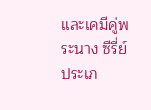และเคมีคู่พระนาง ซีรี่ย์ประเภ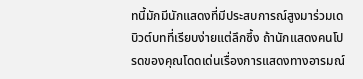ทนี้มักมีนักแสดงที่มีประสบการณ์สูงมาร่วมเดบิวต์บทที่เรียบง่ายแต่ลึกซึ้ง ถ้านักแสดงคนโปรดของคุณโดดเด่นเรื่องการแสดงทางอารมณ์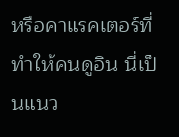หรือคาแรคเตอร์ที่ทำให้คนดูอิน นี่เป็นแนว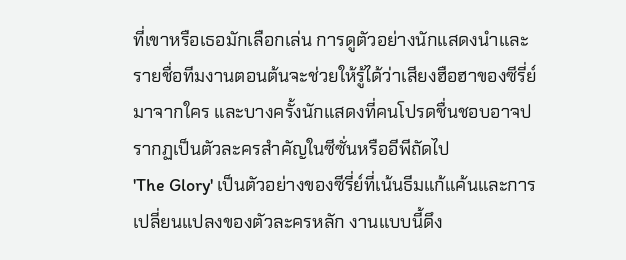ที่เขาหรือเธอมักเลือกเล่น การดูตัวอย่างนักแสดงนำและรายชื่อทีมงานตอนต้นจะช่วยให้รู้ได้ว่าเสียงฮือฮาของซีรี่ย์มาจากใคร และบางครั้งนักแสดงที่คนโปรดชื่นชอบอาจปรากฏเป็นตัวละครสำคัญในซีซั่นหรืออีพีถัดไป
'The Glory' เป็นตัวอย่างของซีรี่ย์ที่เน้นธีมแก้แค้นและการเปลี่ยนแปลงของตัวละครหลัก งานแบบนี้ดึง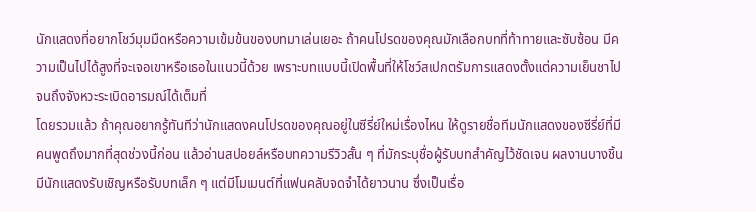นักแสดงที่อยากโชว์มุมมืดหรือความเข้มข้นของบทมาเล่นเยอะ ถ้าคนโปรดของคุณมักเลือกบทที่ท้าทายและซับซ้อน มีความเป็นไปได้สูงที่จะเจอเขาหรือเธอในแนวนี้ด้วย เพราะบทแบบนี้เปิดพื้นที่ให้โชว์สเปกตรัมการแสดงตั้งแต่ความเย็นชาไปจนถึงจังหวะระเบิดอารมณ์ได้เต็มที่
โดยรวมแล้ว ถ้าคุณอยากรู้ทันทีว่านักแสดงคนโปรดของคุณอยู่ในซีรี่ย์ใหม่เรื่องไหน ให้ดูรายชื่อทีมนักแสดงของซีรี่ย์ที่มีคนพูดถึงมากที่สุดช่วงนี้ก่อน แล้วอ่านสปอยล์หรือบทความรีวิวสั้น ๆ ที่มักระบุชื่อผู้รับบทสำคัญไว้ชัดเจน ผลงานบางชิ้นมีนักแสดงรับเชิญหรือรับบทเล็ก ๆ แต่มีโมเมนต์ที่แฟนคลับจดจำได้ยาวนาน ซึ่งเป็นเรื่อ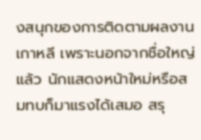งสนุกของการติดตามผลงานเกาหลี เพราะนอกจากชื่อใหญ่แล้ว นักแสดงหน้าใหม่หรือสมทบก็มาแรงได้เสมอ สรุ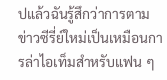ปแล้วฉันรู้สึกว่าการตามข่าวซีรี่ย์ใหม่เป็นเหมือนการล่าไอเท็มสำหรับแฟน ๆ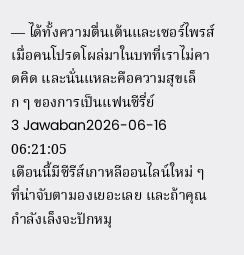— ได้ทั้งความตื่นเต้นและเซอร์ไพรส์เมื่อคนโปรดโผล่มาในบทที่เราไม่คาดคิด และนั่นแหละคือความสุขเล็ก ๆ ของการเป็นแฟนซีรี่ย์
3 Jawaban2026-06-16 06:21:05
เดือนนี้มีซีรีส์เกาหลีออนไลน์ใหม่ ๆ ที่น่าจับตามองเยอะเลย และถ้าคุณกำลังเล็งจะปักหมุ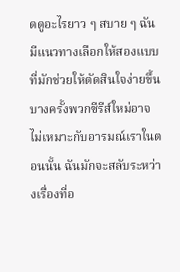ดดูอะไรยาว ๆ สบาย ๆ ฉันมีแนวทางเลือกให้สองแบบที่มักช่วยให้ตัดสินใจง่ายขึ้น
บางครั้งพวกซีรีส์ใหม่อาจไม่เหมาะกับอารมณ์เราในตอนนั้น ฉันมักจะสลับระหว่างเรื่องที่อ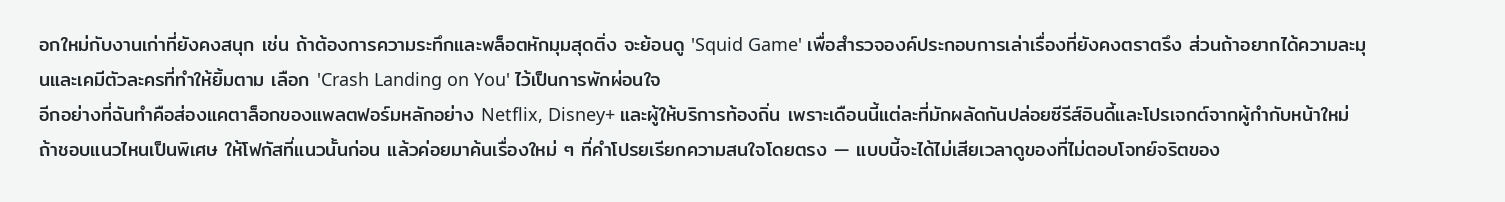อกใหม่กับงานเก่าที่ยังคงสนุก เช่น ถ้าต้องการความระทึกและพล็อตหักมุมสุดติ่ง จะย้อนดู 'Squid Game' เพื่อสำรวจองค์ประกอบการเล่าเรื่องที่ยังคงตราตรึง ส่วนถ้าอยากได้ความละมุนและเคมีตัวละครที่ทำให้ยิ้มตาม เลือก 'Crash Landing on You' ไว้เป็นการพักผ่อนใจ
อีกอย่างที่ฉันทำคือส่องแคตาล็อกของแพลตฟอร์มหลักอย่าง Netflix, Disney+ และผู้ให้บริการท้องถิ่น เพราะเดือนนี้แต่ละที่มักผลัดกันปล่อยซีรีส์อินดี้และโปรเจกต์จากผู้กำกับหน้าใหม่ ถ้าชอบแนวไหนเป็นพิเศษ ให้โฟกัสที่แนวนั้นก่อน แล้วค่อยมาค้นเรื่องใหม่ ๆ ที่คำโปรยเรียกความสนใจโดยตรง — แบบนี้จะได้ไม่เสียเวลาดูของที่ไม่ตอบโจทย์จริตของ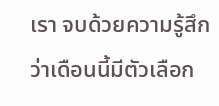เรา จบด้วยความรู้สึกว่าเดือนนี้มีตัวเลือก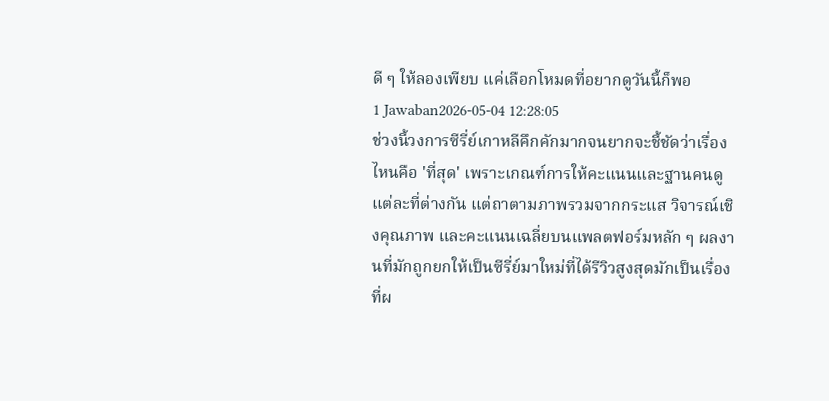ดี ๆ ให้ลองเพียบ แค่เลือกโหมดที่อยากดูวันนี้ก็พอ
1 Jawaban2026-05-04 12:28:05
ช่วงนี้วงการซีรี่ย์เกาหลีคึกคักมากจนยากจะชี้ชัดว่าเรื่องไหนคือ 'ที่สุด' เพราะเกณฑ์การให้คะแนนและฐานคนดูแต่ละที่ต่างกัน แต่ถาตามภาพรวมจากกระแส วิจารณ์เชิงคุณภาพ และคะแนนเฉลี่ยบนแพลตฟอร์มหลัก ๆ ผลงานที่มักถูกยกให้เป็นซีรี่ย์มาใหม่ที่ได้รีวิวสูงสุดมักเป็นเรื่องที่ผ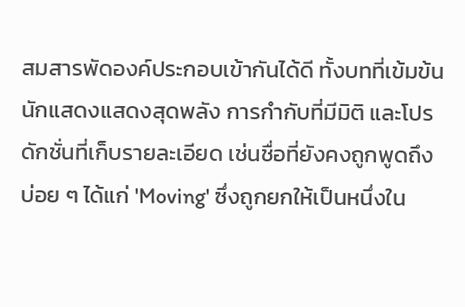สมสารพัดองค์ประกอบเข้ากันได้ดี ทั้งบทที่เข้มข้น นักแสดงแสดงสุดพลัง การกำกับที่มีมิติ และโปรดักชั่นที่เก็บรายละเอียด เช่นชื่อที่ยังคงถูกพูดถึงบ่อย ๆ ได้แก่ 'Moving' ซึ่งถูกยกให้เป็นหนึ่งใน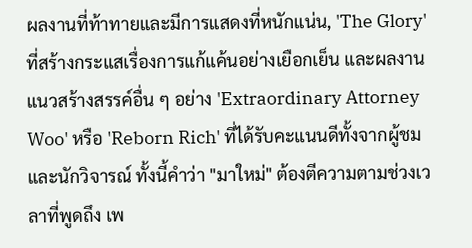ผลงานที่ท้าทายและมีการแสดงที่หนักแน่น, 'The Glory' ที่สร้างกระแสเรื่องการแก้แค้นอย่างเยือกเย็น และผลงานแนวสร้างสรรค์อื่น ๆ อย่าง 'Extraordinary Attorney Woo' หรือ 'Reborn Rich' ที่ได้รับคะแนนดีทั้งจากผู้ชมและนักวิจารณ์ ทั้งนี้คำว่า "มาใหม่" ต้องตีความตามช่วงเวลาที่พูดถึง เพ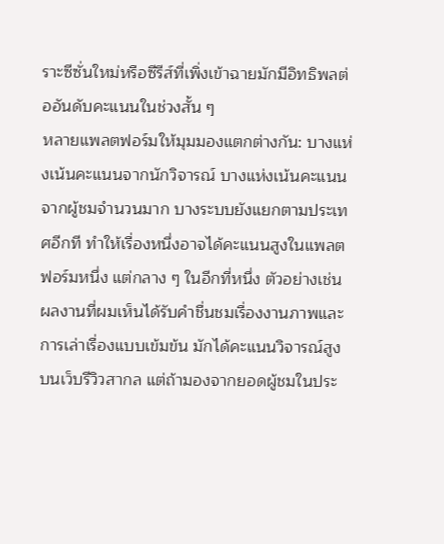ราะซีซั่นใหม่หรือซีรีส์ที่เพิ่งเข้าฉายมักมีอิทธิพลต่ออันดับคะแนนในช่วงสั้น ๆ
หลายแพลตฟอร์มให้มุมมองแตกต่างกัน: บางแห่งเน้นคะแนนจากนักวิจารณ์ บางแห่งเน้นคะแนนจากผู้ชมจำนวนมาก บางระบบยังแยกตามประเทศอีกที ทำให้เรื่องหนึ่งอาจได้คะแนนสูงในแพลตฟอร์มหนึ่ง แต่กลาง ๆ ในอีกที่หนึ่ง ตัวอย่างเช่นผลงานที่ผมเห็นได้รับคำชื่นชมเรื่องงานภาพและการเล่าเรื่องแบบเข้มข้น มักได้คะแนนวิจารณ์สูงบนเว็บรีวิวสากล แต่ถ้ามองจากยอดผู้ชมในประ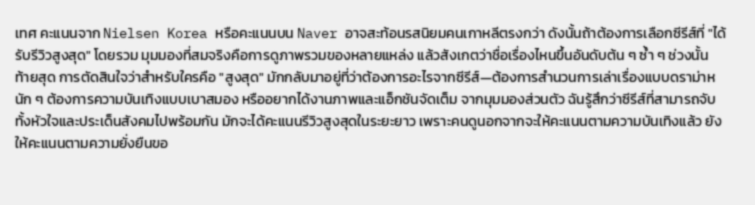เทศ คะแนนจาก Nielsen Korea หรือคะแนนบน Naver อาจสะท้อนรสนิยมคนเกาหลีตรงกว่า ดังนั้นถ้าต้องการเลือกซีรีส์ที่ "ได้รับรีวิวสูงสุด" โดยรวม มุมมองที่สมจริงคือการดูภาพรวมของหลายแหล่ง แล้วสังเกตว่าชื่อเรื่องไหนขึ้นอันดับต้น ๆ ซ้ำ ๆ ช่วงนั้น
ท้ายสุด การตัดสินใจว่าสำหรับใครคือ "สูงสุด" มักกลับมาอยู่ที่ว่าต้องการอะไรจากซีรีส์—ต้องการสำนวนการเล่าเรื่องแบบดราม่าหนัก ๆ ต้องการความบันเทิงแบบเบาสมอง หรืออยากได้งานภาพและแอ็กชันจัดเต็ม จากมุมมองส่วนตัว ฉันรู้สึกว่าซีรีส์ที่สามารถจับทั้งหัวใจและประเด็นสังคมไปพร้อมกัน มักจะได้คะแนนรีวิวสูงสุดในระยะยาว เพราะคนดูนอกจากจะให้คะแนนตามความบันเทิงแล้ว ยังให้คะแนนตามความยั่งยืนขอ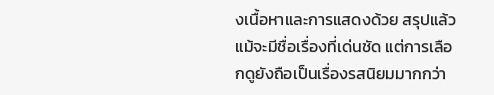งเนื้อหาและการแสดงด้วย สรุปแล้วแม้จะมีชื่อเรื่องที่เด่นชัด แต่การเลือกดูยังถือเป็นเรื่องรสนิยมมากกว่า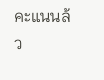คะแนนล้ว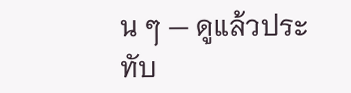น ๆ — ดูแล้วประทับ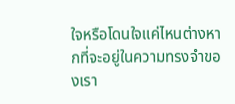ใจหรือโดนใจแค่ไหนต่างหากที่จะอยู่ในความทรงจำของเรา